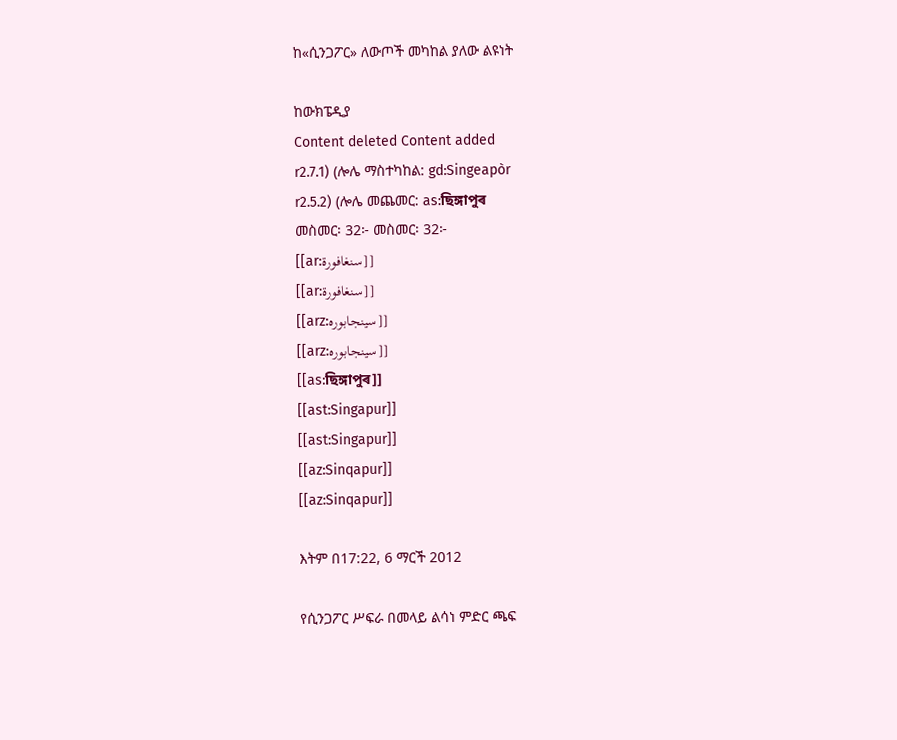ከ«ሲንጋፖር» ለውጦች መካከል ያለው ልዩነት

ከውክፔዲያ
Content deleted Content added
r2.7.1) (ሎሌ ማስተካከል: gd:Singeapòr
r2.5.2) (ሎሌ መጨመር: as:ছিঙ্গাপুৰ
መስመር፡ 32፦ መስመር፡ 32፦
[[ar:سنغافورة]]
[[ar:سنغافورة]]
[[arz:سينجابوره]]
[[arz:سينجابوره]]
[[as:ছিঙ্গাপুৰ]]
[[ast:Singapur]]
[[ast:Singapur]]
[[az:Sinqapur]]
[[az:Sinqapur]]

እትም በ17:22, 6 ማርች 2012

የሲንጋፖር ሥፍራ በመላይ ልሳነ ምድር ጫፍ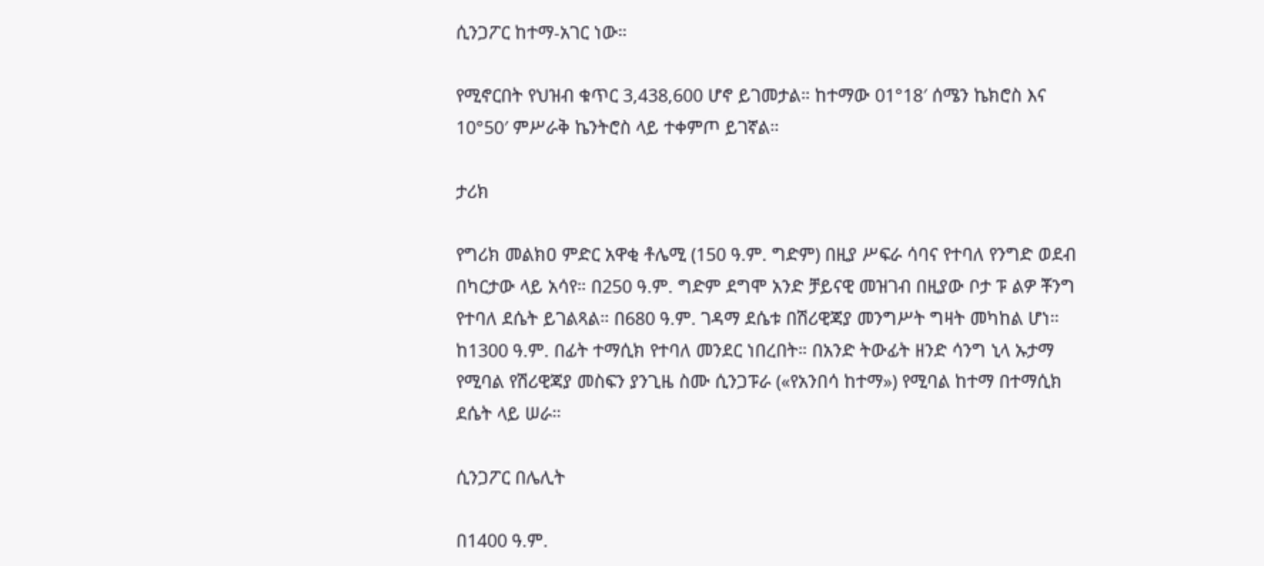ሲንጋፖር ከተማ-አገር ነው።

የሚኖርበት የህዝብ ቁጥር 3,438,600 ሆኖ ይገመታል። ከተማው 01°18′ ሰሜን ኬክሮስ እና 10°50′ ምሥራቅ ኬንትሮስ ላይ ተቀምጦ ይገኛል።

ታሪክ

የግሪክ መልክዐ ምድር አዋቂ ቶሌሚ (150 ዓ.ም. ግድም) በዚያ ሥፍራ ሳባና የተባለ የንግድ ወደብ በካርታው ላይ አሳየ። በ250 ዓ.ም. ግድም ደግሞ አንድ ቻይናዊ መዝገብ በዚያው ቦታ ፑ ልዎ ቾንግ የተባለ ደሴት ይገልጻል። በ680 ዓ.ም. ገዳማ ደሴቱ በሽሪዊጃያ መንግሥት ግዛት መካከል ሆነ። ከ1300 ዓ.ም. በፊት ተማሲክ የተባለ መንደር ነበረበት። በአንድ ትውፊት ዘንድ ሳንግ ኒላ ኡታማ የሚባል የሽሪዊጃያ መስፍን ያንጊዜ ስሙ ሲንጋፑራ («የአንበሳ ከተማ») የሚባል ከተማ በተማሲክ ደሴት ላይ ሠራ።

ሲንጋፖር በሌሊት

በ1400 ዓ.ም.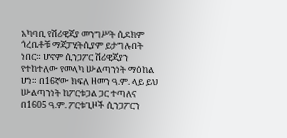አካባቢ የሽሪዊጃያ መንግሥት ሲደክም ጎረቤቶቹ ማጃፓሂትሲያም ይታግሉበት ነበር። ሆኖም ሲንጋፖር ሽሪዊጃያን የተከተለው የመላካ ሡልጣንነት ማዕከል ሆነ። በ16ኛው ክፍለ ዘመን ዓ.ም. ላይ ይህ ሡልጣንነት ከፖርቱጋል ጋር ተጣለና በ1605 ዓ.ም. ፖርቱጊዞች ሲንጋፖርን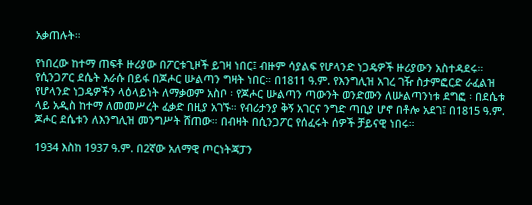አቃጠሉት።

የነበረው ከተማ ጠፍቶ ዙሪያው በፖርቱጊዞች ይገዛ ነበር፤ ብዙም ሳያልፍ የሆላንድ ነጋዴዎች ዙሪያውን አስተዳደሩ። የሲንጋፖር ደሴት እራሱ በይፋ በጆሖር ሡልጣን ግዛት ነበር። በ1811 ዓ.ም. የእንግሊዝ አገረ ገዥ ስታምፎርድ ራፈልዝ የሆላንድ ነጋዴዎችን ላዕላይነት ለማቃወም አስቦ ፡ የጆሖር ሡልጣን ጣውንት ወንድሙን ለሡልጣንነቱ ደግፎ ፡ በደሴቱ ላይ አዲስ ከተማ ለመመሥረት ፈቃድ በዚያ አገኙ። የብሪታንያ ቅኝ አገርና ንግድ ጣቢያ ሆኖ በቶሎ አደገ፤ በ1815 ዓ.ም. ጆሖር ደሴቱን ለእንግሊዝ መንግሥት ሸጠው። በብዛት በሲንጋፖር የሰፈሩት ሰዎች ቻይናዊ ነበሩ።

1934 እስከ 1937 ዓ.ም. በ2ኛው አለማዊ ጦርነትጃፓን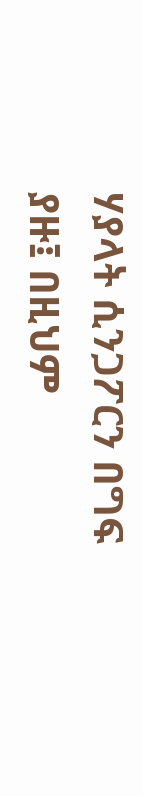ሃያላት ሲንጋፖርን በግፍ ያዙ፤ በዚህም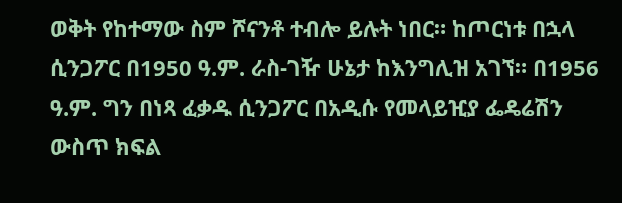ወቅት የከተማው ስም ሾናንቶ ተብሎ ይሉት ነበር። ከጦርነቱ በኋላ ሲንጋፖር በ1950 ዓ.ም. ራስ-ገዥ ሁኔታ ከእንግሊዝ አገኘ። በ1956 ዓ.ም. ግን በነጻ ፈቃዱ ሲንጋፖር በአዲሱ የመላይዢያ ፌዴሬሽን ውስጥ ክፍል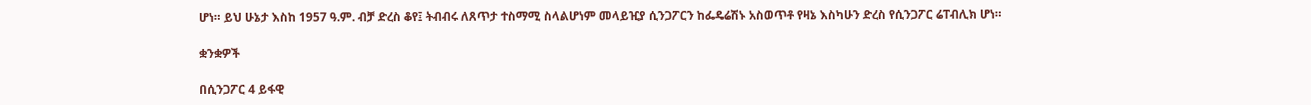ሆነ። ይህ ሁኔታ እስከ 1957 ዓ.ም. ብቻ ድረስ ቆየ፤ ትብብሩ ለጸጥታ ተስማሚ ስላልሆነም መላይዢያ ሲንጋፖርን ከፌዴሬሽኑ አስወጥቶ የዛኔ እስካሁን ድረስ የሲንጋፖር ሬፐብሊክ ሆነ።

ቋንቋዎች

በሲንጋፖር 4 ይፋዊ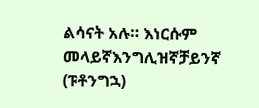ልሳናት አሉ። እነርሱም መላይኛእንግሊዝኛቻይንኛ (ፑቶንግኋ)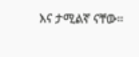እና ታሚልኛ ናቸው።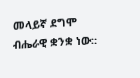መላይኛ ደግሞ ብሔራዊ ቋንቋ ነው።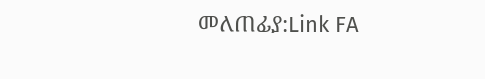መለጠፊያ:Link FA